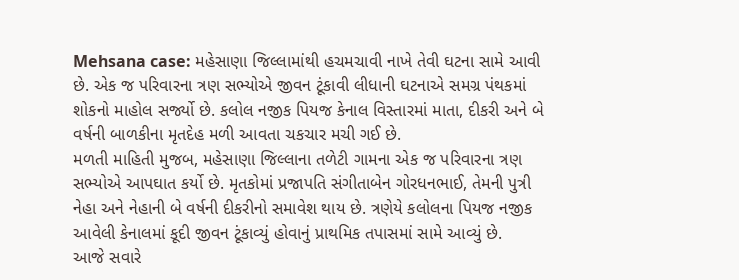Mehsana case: મહેસાણા જિલ્લામાંથી હચમચાવી નાખે તેવી ઘટના સામે આવી છે. એક જ પરિવારના ત્રણ સભ્યોએ જીવન ટૂંકાવી લીધાની ઘટનાએ સમગ્ર પંથકમાં શોકનો માહોલ સર્જ્યો છે. કલોલ નજીક પિયજ કેનાલ વિસ્તારમાં માતા, દીકરી અને બે વર્ષની બાળકીના મૃતદેહ મળી આવતા ચકચાર મચી ગઈ છે.
મળતી માહિતી મુજબ, મહેસાણા જિલ્લાના તળેટી ગામના એક જ પરિવારના ત્રણ સભ્યોએ આપઘાત કર્યો છે. મૃતકોમાં પ્રજાપતિ સંગીતાબેન ગોરધનભાઈ, તેમની પુત્રી નેહા અને નેહાની બે વર્ષની દીકરીનો સમાવેશ થાય છે. ત્રણેયે કલોલના પિયજ નજીક આવેલી કેનાલમાં કૂદી જીવન ટૂંકાવ્યું હોવાનું પ્રાથમિક તપાસમાં સામે આવ્યું છે.
આજે સવારે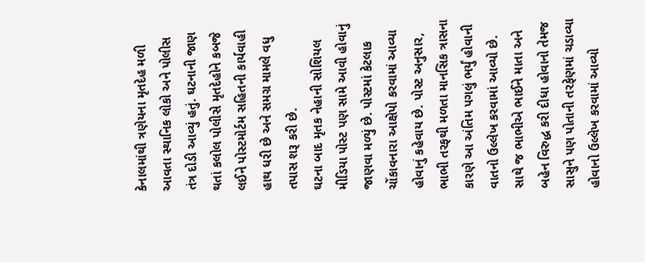કેનાલમાંથી ત્રણેયના મૃતદેહ મળી આવતા સ્થાનિક લોકો અને પોલીસ તંત્ર દોડી આવ્યું હતું. ઘટનાની જાણ થતાં કલોલ પોલીસે મૃતદેહોને કબજે લઈને પોસ્ટમોર્ટમ સહિતની કાર્યવાહી હાથ ધરી છે અને સમગ્ર મામલે વધુ તપાસ શરૂ કરી છે.
ઘટના બાદ મૃતક નેહાની સોશિયલ મીડિયા પોસ્ટ પણ સામે આવી હોવાનું જાણવા મળ્યું છે. પોસ્ટમાં કેટલાક ચોંકાવનારા આક્ષેપો કરવામાં આવ્યા હોવાનું કહેવાય છે. પોસ્ટ અનુસાર, ભાભી તરફથી મળતા માનસિક ત્રાસના કારણે આ અંતિમ પગલું ભર્યું હોવાની વાતનો ઉલ્લેખ કરવામાં આવ્યો છે. સાથે જ ભાભીએ ભાઈને માતા અને બહેન વિરુદ્ધ કરી દીધા હોવાનો તેમજ સાસુને પણ પોતાની તરફેણમાં ચડાવ્યા હોવાનો ઉલ્લેખ કરવામાં આવ્યો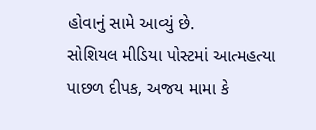હોવાનું સામે આવ્યું છે.
સોશિયલ મીડિયા પોસ્ટમાં આત્મહત્યા પાછળ દીપક, અજય મામા કે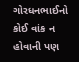ગોરધનભાઈનો કોઈ વાંક ન હોવાની પણ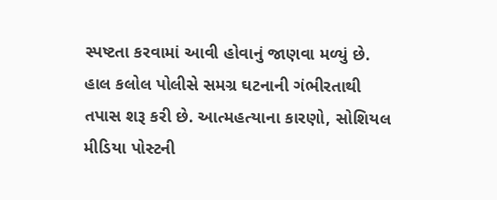સ્પષ્ટતા કરવામાં આવી હોવાનું જાણવા મળ્યું છે.
હાલ કલોલ પોલીસે સમગ્ર ઘટનાની ગંભીરતાથી તપાસ શરૂ કરી છે. આત્મહત્યાના કારણો, સોશિયલ મીડિયા પોસ્ટની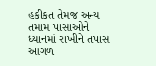હકીકત તેમજ અન્ય તમામ પાસાઓને ધ્યાનમાં રાખીને તપાસ આગળ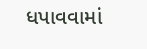ધપાવવામાં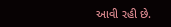આવી રહી છે.